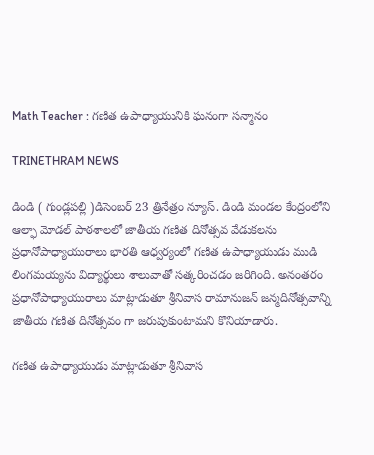Math Teacher : గణిత ఉపాధ్యాయునికి ఘనంగా సన్మానం

TRINETHRAM NEWS

డిండి ( గుండ్లపల్లి )డిసెంబర్ 23 త్రినేత్రం న్యూస్. డిండి మండల కేంద్రంలోని ఆల్ఫా మోడల్ పాఠశాలలో జాతీయ గణిత దినోత్సవ వేడుకలను ప్రధానోపాధ్యాయురాలు భారతి ఆధ్వర్యంలో గణిత ఉపాధ్యాయుడు ముడి లింగమయ్యను విద్యార్థులు శాలువాతో సత్కరించడం జరిగింది. అనంతరం ప్రధానోపాధ్యాయురాలు మాట్లాడుతూ శ్రీనివాస రామానుజన్ జన్మదినోత్సవాన్ని జాతీయ గణిత దినోత్సవం గా జరుపుకుంటామని కొనియాడారు.

గణిత ఉపాధ్యాయుడు మాట్లాడుతూ శ్రీనివాస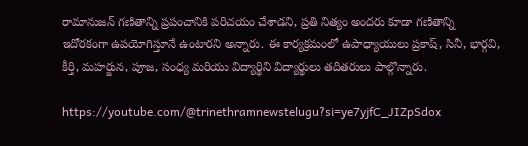రామానుజన్ గణితాన్ని ప్రపంచానికి పరిచయం చేశాడని, ప్రతి నిత్యం అందరు కూడా గణితాన్ని ఇదోరకంగా ఉపయోగిస్తూనే ఉంటారని అన్నారు. ఈ కార్యక్రమంలో ఉపాధ్యాయులు ప్రకాష్, సినీ, భార్గవి, కీర్తి, మహర్జున, పూజ, సంధ్య మరియు విద్యార్థిని విద్యార్థులు తదితరులు పాల్గొన్నారు.

https://youtube.com/@trinethramnewstelugu?si=ye7yjfC_JIZpSdox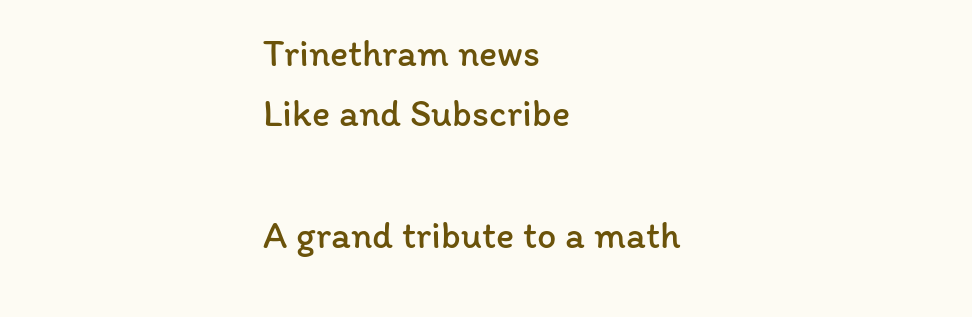Trinethram news
Like and Subscribe

A grand tribute to a math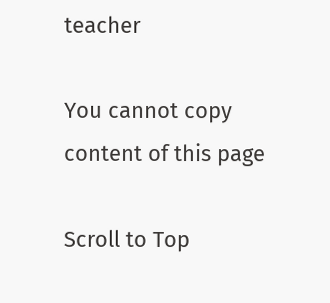teacher

You cannot copy content of this page

Scroll to Top